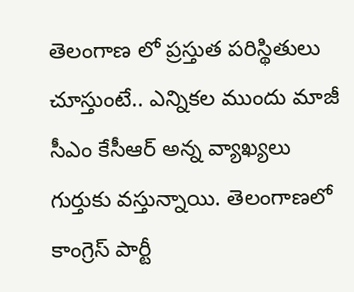తెలంగాణ లో ప్రస్తుత పరిస్థితులు చూస్తుంటే.. ఎన్నికల ముందు మాజీ సీఎం కేసీఆర్ అన్న వ్యాఖ్యలు గుర్తుకు వస్తున్నాయి. తెలంగాణలో కాంగ్రెస్ పార్టీ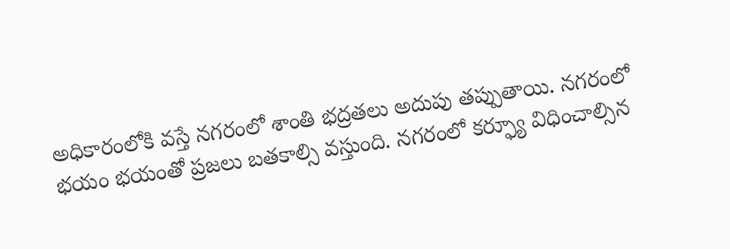అధికారంలోకి వస్తే నగరంలో శాంతి భద్రతలు అదుపు తప్పుతాయి. నగరంలో భయం భయంతో ప్రజలు బతకాల్సి వస్తుంది. నగరంలో కర్ఫ్యూ విధించాల్సిన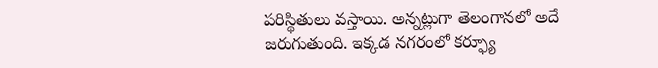పరిస్థితులు వస్తాయి. అన్నట్లుగా తెలంగానలో అదే జరుగుతుంది. ఇక్కడ నగరంలో కర్ఫ్యూ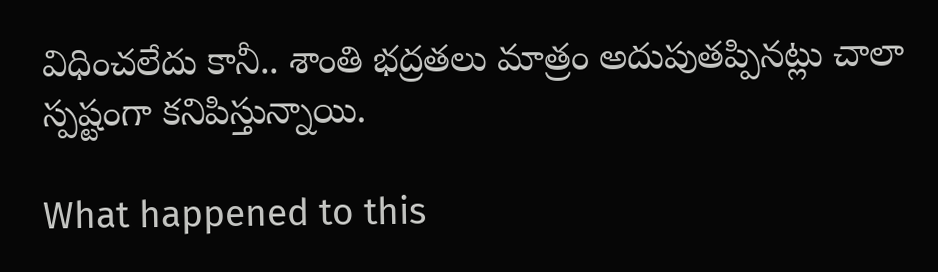విధించలేదు కానీ.. శాంతి భద్రతలు మాత్రం అదుపుతప్పినట్లు చాలా స్పష్టంగా కనిపిస్తున్నాయి.

What happened to this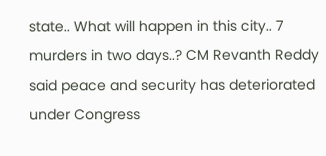state.. What will happen in this city.. 7 murders in two days..? CM Revanth Reddy said peace and security has deteriorated under Congress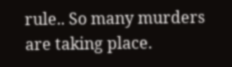rule.. So many murders are taking place.